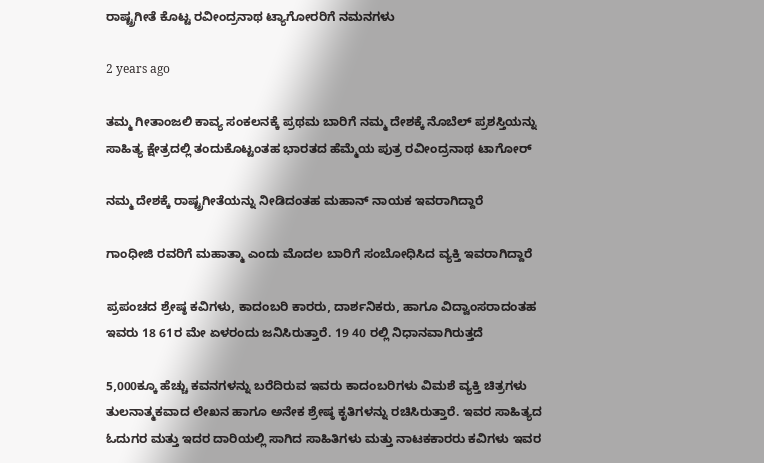ರಾಷ್ಟ್ರಗೀತೆ ಕೊಟ್ಟ ರವೀಂದ್ರನಾಥ ಟ್ಯಾಗೋರರಿಗೆ ನಮನಗಳು

2 years ago

ತಮ್ಮ ಗೀತಾಂಜಲಿ ಕಾವ್ಯ ಸಂಕಲನಕ್ಕೆ ಪ್ರಥಮ ಬಾರಿಗೆ ನಮ್ಮ ದೇಶಕ್ಕೆ ನೊಬೆಲ್ ಪ್ರಶಸ್ತಿಯನ್ನು ಸಾಹಿತ್ಯ ಕ್ಷೇತ್ರದಲ್ಲಿ ತಂದುಕೊಟ್ಟಂತಹ ಭಾರತದ ಹೆಮ್ಮೆಯ ಪುತ್ರ ರವೀಂದ್ರನಾಥ ಟಾಗೋರ್

ನಮ್ಮ ದೇಶಕ್ಕೆ ರಾಷ್ಟ್ರಗೀತೆಯನ್ನು ನೀಡಿದಂತಹ ಮಹಾನ್ ನಾಯಕ ಇವರಾಗಿದ್ದಾರೆ

ಗಾಂಧೀಜಿ ರವರಿಗೆ ಮಹಾತ್ಮಾ ಎಂದು ಮೊದಲ ಬಾರಿಗೆ ಸಂಬೋಧಿಸಿದ ವ್ಯಕ್ತಿ ಇವರಾಗಿದ್ದಾರೆ

ಪ್ರಪಂಚದ ಶ್ರೇಷ್ಠ ಕವಿಗಳು, ಕಾದಂಬರಿ ಕಾರರು, ದಾರ್ಶನಿಕರು, ಹಾಗೂ ವಿದ್ವಾಂಸರಾದಂತಹ ಇವರು 18 61ರ ಮೇ ಏಳರಂದು ಜನಿಸಿರುತ್ತಾರೆ. 19 40 ರಲ್ಲಿ ನಿಧಾನವಾಗಿರುತ್ತದೆ

5,000ಕ್ಕೂ ಹೆಚ್ಚು ಕವನಗಳನ್ನು ಬರೆದಿರುವ ಇವರು ಕಾದಂಬರಿಗಳು ವಿಮಶೆ ವ್ಯಕ್ತಿ ಚಿತ್ರಗಳು ತುಲನಾತ್ಮಕವಾದ ಲೇಖನ ಹಾಗೂ ಅನೇಕ ಶ್ರೇಷ್ಠ ಕೃತಿಗಳನ್ನು ರಚಿಸಿರುತ್ತಾರೆ. ಇವರ ಸಾಹಿತ್ಯದ ಓದುಗರ ಮತ್ತು ಇದರ ದಾರಿಯಲ್ಲಿ ಸಾಗಿದ ಸಾಹಿತಿಗಳು ಮತ್ತು ನಾಟಕಕಾರರು ಕವಿಗಳು ಇವರ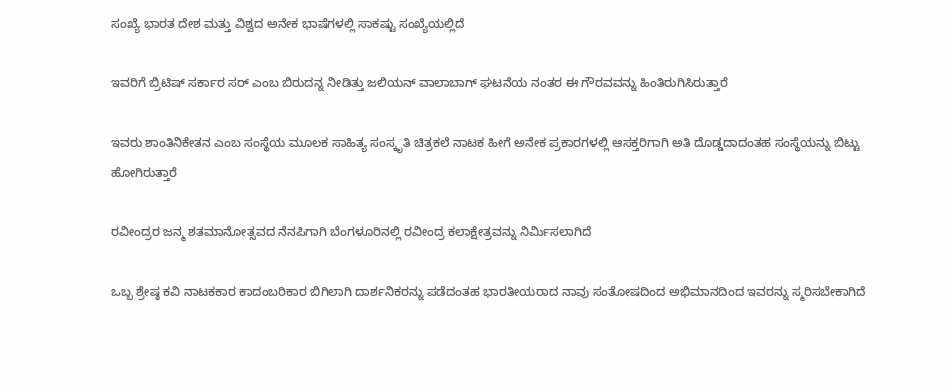ಸಂಖ್ಯೆ ಭಾರತ ದೇಶ ಮತ್ತು ವಿಶ್ವದ ಅನೇಕ ಭಾಷೆಗಳಲ್ಲಿ ಸಾಕಷ್ಟು ಸಂಖ್ಯೆಯಲ್ಲಿದೆ

ಇವರಿಗೆ ಬ್ರಿಟಿಷ್ ಸರ್ಕಾರ ಸರ್ ಎಂಬ ಬಿರುದನ್ನ ನೀಡಿತ್ತು ಜಲಿಯನ್ ವಾಲಾಬಾಗ್ ಘಟನೆಯ ನಂತರ ಈ ಗೌರವವನ್ನು ಹಿಂತಿರುಗಿಸಿರುತ್ತಾರೆ

ಇವರು ಶಾಂತಿನಿಕೇತನ ಎಂಬ ಸಂಸ್ಥೆಯ ಮೂಲಕ ಸಾಹಿತ್ಯ ಸಂಸ್ಕೃತಿ ಚಿತ್ರಕಲೆ ನಾಟಕ ಹೀಗೆ ಅನೇಕ ಪ್ರಕಾರಗಳಲ್ಲಿ ಆಸಕ್ತರಿಗಾಗಿ ಅತಿ ದೊಡ್ಡದಾದಂತಹ ಸಂಸ್ಥೆಯನ್ನು ಬಿಟ್ಟು ಹೋಗಿರುತ್ತಾರೆ

ರವೀಂದ್ರರ ಜನ್ಮ ಶತಮಾನೋತ್ಸವದ ನೆನಪಿಗಾಗಿ ಬೆಂಗಳೂರಿನಲ್ಲಿ ರವೀಂದ್ರ ಕಲಾಕ್ಷೇತ್ರವನ್ನು ನಿರ್ಮಿಸಲಾಗಿದೆ

ಒಬ್ಬ ಶ್ರೇಷ್ಠ ಕವಿ ನಾಟಕಕಾರ ಕಾದಂಬರಿಕಾರ ಬಿಗಿಲಾಗಿ ದಾರ್ಶನಿಕರನ್ನು ಪಡೆದಂತಹ ಭಾರತೀಯರಾದ ನಾವು ಸಂತೋಷದಿಂದ ಅಭಿಮಾನದಿಂದ ಇವರನ್ನು ಸ್ಮರಿಸಬೇಕಾಗಿದೆ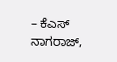– ಕೆಎಸ್ ನಾಗರಾಜ್,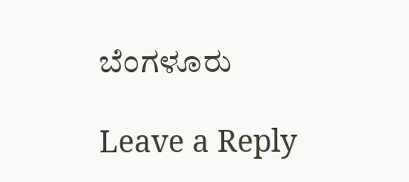ಬೆಂಗಳೂರು

Leave a Reply